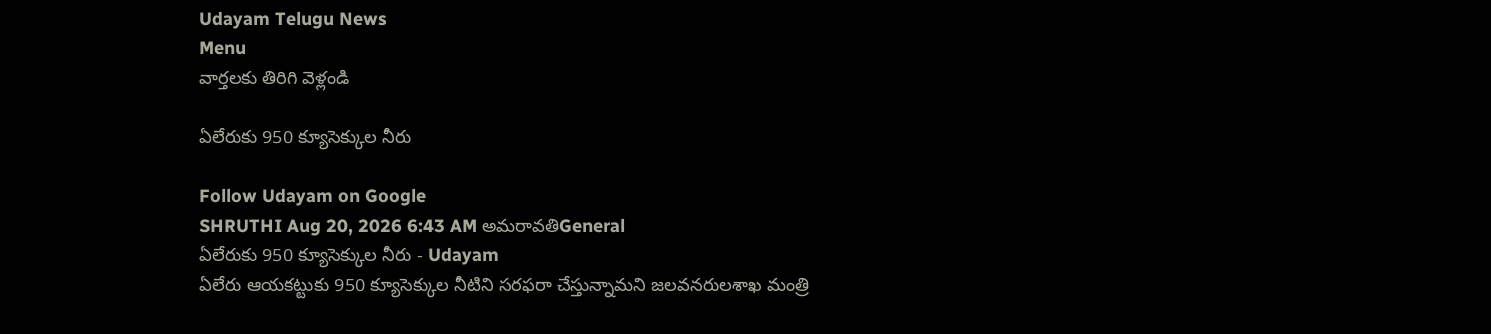Udayam Telugu News
Menu
వార్తలకు తిరిగి వెళ్లండి

ఏలేరుకు 950 క్యూసెక్కుల నీరు

Follow Udayam on Google
SHRUTHI Aug 20, 2026 6:43 AM అమరావతిGeneral
ఏలేరుకు 950 క్యూసెక్కుల నీరు - Udayam
ఏలేరు ఆయకట్టుకు 950 క్యూసెక్కుల నీటిని సరఫరా చేస్తున్నామని జలవనరులశాఖ మంత్రి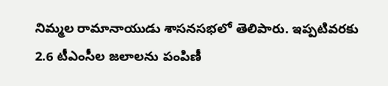నిమ్మల రామానాయుడు శాసనసభలో తెలిపారు. ఇప్పటివరకు 2.6 టీఎంసీల జలాలను పంపిణీ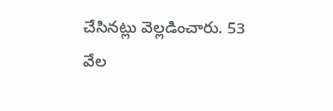చేసినట్లు వెల్లడించారు. 53 వేల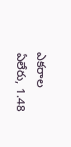ఎకరాల ఏలేరు, 1.48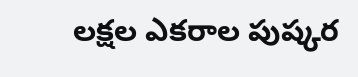లక్షల ఎకరాల పుష్కర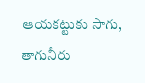ఆయకట్టుకు సాగు, తాగునీరు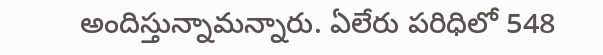అందిస్తున్నామన్నారు. ఏలేరు పరిధిలో 548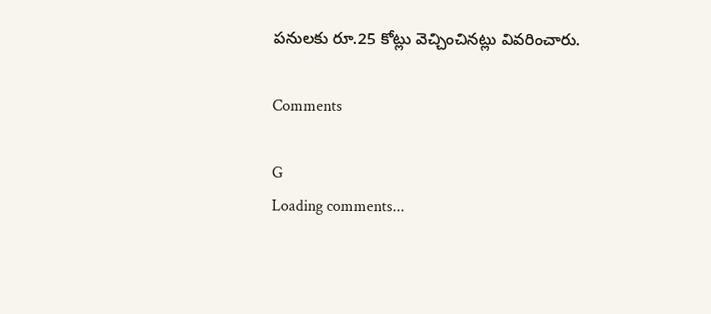పనులకు రూ.25 కోట్లు వెచ్చించినట్లు వివరించారు.

Comments

G
Loading comments...